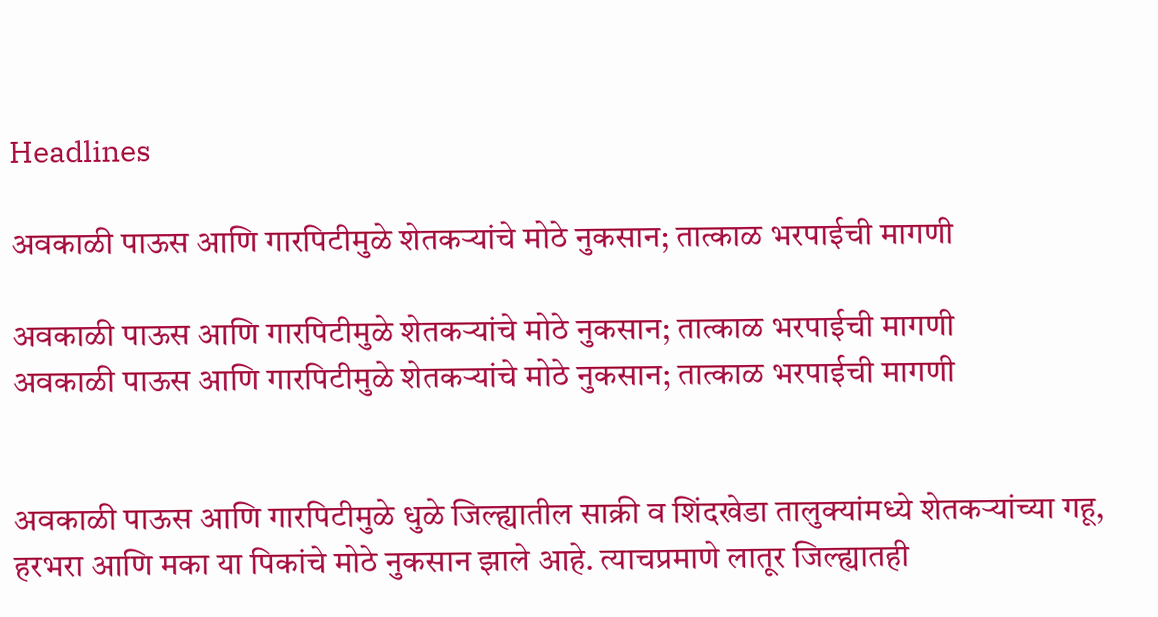Headlines

अवकाळी पाऊस आणि गारपिटीमुळे शेतकऱ्यांचे मोठे नुकसान; तात्काळ भरपाईची मागणी

अवकाळी पाऊस आणि गारपिटीमुळे शेतकऱ्यांचे मोठे नुकसान; तात्काळ भरपाईची मागणी
अवकाळी पाऊस आणि गारपिटीमुळे शेतकऱ्यांचे मोठे नुकसान; तात्काळ भरपाईची मागणी


अवकाळी पाऊस आणि गारपिटीमुळे धुळे जिल्ह्यातील साक्री व शिंदखेडा तालुक्यांमध्ये शेतकऱ्यांच्या गहू, हरभरा आणि मका या पिकांचे मोठे नुकसान झाले आहे. त्याचप्रमाणे लातूर जिल्ह्यातही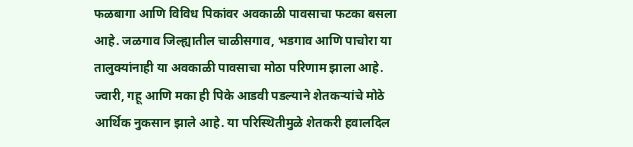फळबागा आणि विविध पिकांवर अवकाळी पावसाचा फटका बसला आहे. जळगाव जिल्ह्यातील चाळीसगाव, भडगाव आणि पाचोरा या तालुक्यांनाही या अवकाळी पावसाचा मोठा परिणाम झाला आहे. ज्वारी, गहू आणि मका ही पिके आडवी पडल्याने शेतकऱ्यांचे मोठे आर्थिक नुकसान झाले आहे. या परिस्थितीमुळे शेतकरी हवालदिल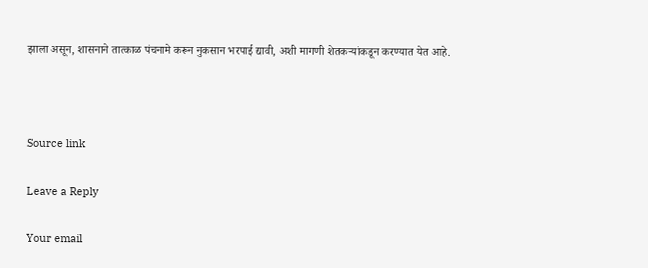झाला असून, शासनाने तात्काळ पंचनामे करून नुकसान भरपाई द्यावी, अशी मागणी शेतकऱ्यांकडून करण्यात येत आहे.



Source link

Leave a Reply

Your email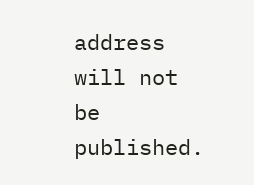address will not be published.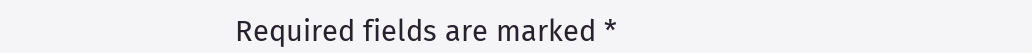Required fields are marked *